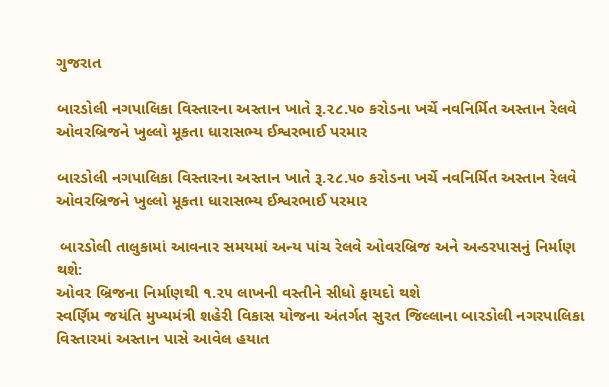ગુજરાત

બારડોલી નગપાલિકા વિસ્તારના અસ્તાન ખાતે રૂ.૨૮.૫૦ કરોડના ખર્ચે નવનિર્મિત અસ્તાન રેલવે ઓવરબ્રિજને ખુલ્લો મૂકતા ધારાસભ્ય ઈશ્વરભાઈ પરમાર

બારડોલી નગપાલિકા વિસ્તારના અસ્તાન ખાતે રૂ.૨૮.૫૦ કરોડના ખર્ચે નવનિર્મિત અસ્તાન રેલવે ઓવરબ્રિજને ખુલ્લો મૂકતા ધારાસભ્ય ઈશ્વરભાઈ પરમાર

 બારડોલી તાલુકામાં આવનાર સમયમાં અન્ય પાંચ રેલવે ઓવરબ્રિજ અને અન્ડરપાસનું નિર્માણ થશે:
ઓવર બ્રિજના નિર્માણથી ૧.૨૫ લાખની વસ્તીને સીધો ફાયદો થશે
સ્વર્ણિમ જયંતિ મુખ્યમંત્રી શહેરી વિકાસ યોજના અંતર્ગત સુરત જિલ્લાના બારડોલી નગરપાલિકા વિસ્તારમાં અસ્તાન પાસે આવેલ હયાત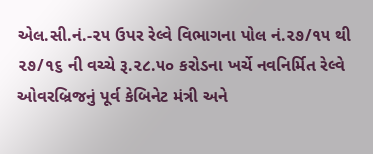એલ.સી.નં.-૨૫ ઉપર રેલ્વે વિભાગના પોલ નં.૨૭/૧૫ થી ૨૭/૧૬ ની વચ્ચે રૂ.૨૮.૫૦ કરોડના ખર્ચે નવનિર્મિત રેલ્વે ઓવરબ્રિજનું પૂર્વ કેબિનેટ મંત્રી અને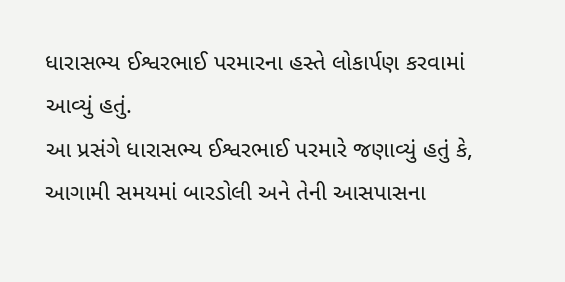ધારાસભ્ય ઈશ્વરભાઈ પરમારના હસ્તે લોકાર્પણ કરવામાં આવ્યું હતું.
આ પ્રસંગે ધારાસભ્ય ઈશ્વરભાઈ પરમારે જણાવ્યું હતું કે, આગામી સમયમાં બારડોલી અને તેની આસપાસના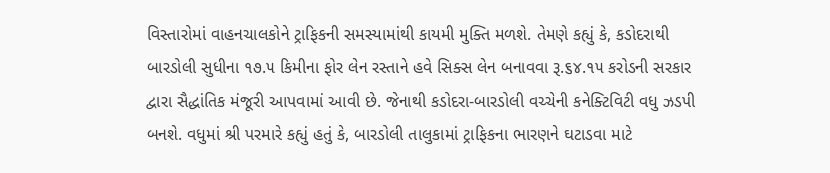વિસ્તારોમાં વાહનચાલકોને ટ્રાફિકની સમસ્યામાંથી કાયમી મુક્તિ મળશે. તેમણે કહ્યું કે, કડોદરાથી બારડોલી સુધીના ૧૭.૫ કિમીના ફોર લેન રસ્તાને હવે સિક્સ લેન બનાવવા રૂ.૬૪.૧૫ કરોડની સરકાર દ્વારા સૈદ્ધાંતિક મંજૂરી આપવામાં આવી છે. જેનાથી કડોદરા-બારડોલી વચ્ચેની કનેક્ટિવિટી વધુ ઝડપી બનશે. વધુમાં શ્રી પરમારે કહ્યું હતું કે, બારડોલી તાલુકામાં ટ્રાફિકના ભારણને ઘટાડવા માટે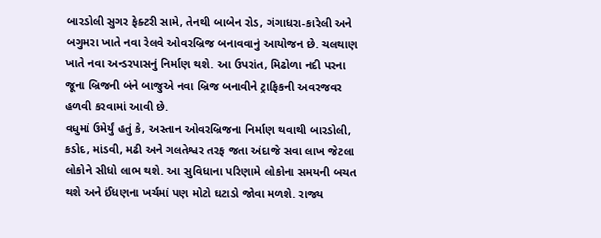બારડોલી સુગર ફેક્ટરી સામે, તેનથી બાબેન રોડ, ગંગાધરા-કારેલી અને બગુમરા ખાતે નવા રેલવે ઓવરબ્રિજ બનાવવાનું આયોજન છે. ચલથાણ ખાતે નવા અન્ડરપાસનું નિર્માણ થશે. આ ઉપરાંત, મિઢોળા નદી પરના જૂના બ્રિજની બંને બાજુએ નવા બ્રિજ બનાવીને ટ્રાફિકની અવરજવર હળવી કરવામાં આવી છે.
વધુમાં ઉમેર્યું હતું કે, અસ્તાન ઓવરબ્રિજના નિર્માણ થવાથી બારડોલી, કડોદ, માંડવી, મઢી અને ગલતેશ્વર તરફ જતા અંદાજે સવા લાખ જેટલા લોકોને સીધો લાભ થશે. આ સુવિધાના પરિણામે લોકોના સમયની બચત થશે અને ઈંધણના ખર્ચમાં પણ મોટો ઘટાડો જોવા મળશે. રાજ્ય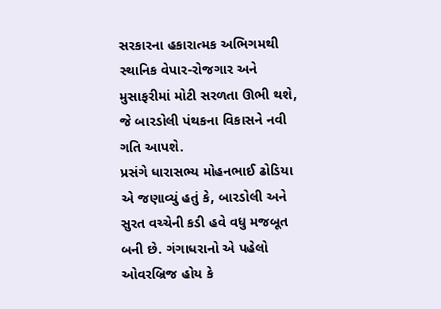સરકારના હકારાત્મક અભિગમથી સ્થાનિક વેપાર-રોજગાર અને મુસાફરીમાં મોટી સરળતા ઊભી થશે, જે બારડોલી પંથકના વિકાસને નવી ગતિ આપશે.
પ્રસંગે ધારાસભ્ય મોહનભાઈ ઢોડિયા એ જણાવ્યું હતું કે, બારડોલી અને સુરત વચ્ચેની કડી હવે વધુ મજબૂત બની છે. ગંગાધરાનો એ પહેલો ઓવરબ્રિજ હોય કે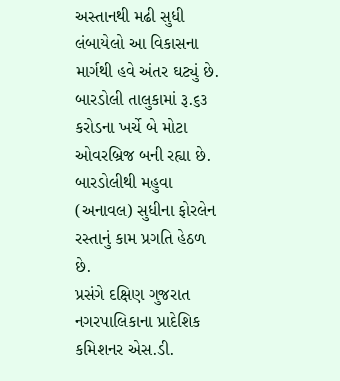અસ્તાનથી મઢી સુધી લંબાયેલો આ વિકાસના માર્ગથી હવે અંતર ઘટ્યું છે. બારડોલી તાલુકામાં રૂ.૬૩ કરોડના ખર્ચે બે મોટા ઓવરબ્રિજ બની રહ્યા છે. બારડોલીથી મહુવા (અનાવલ) સુધીના ફોરલેન રસ્તાનું કામ પ્રગતિ હેઠળ છે.
પ્રસંગે દક્ષિણ ગુજરાત નગરપાલિકાના પ્રાદેશિક કમિશનર એસ.ડી.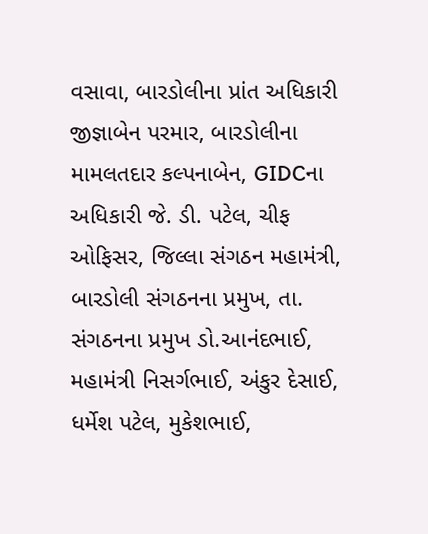વસાવા, બારડોલીના પ્રાંત અધિકારી જીજ્ઞાબેન પરમાર, બારડોલીના મામલતદાર કલ્પનાબેન, GIDCના અધિકારી જે. ડી. પટેલ, ચીફ ઓફિસર, જિલ્લા સંગઠન મહામંત્રી, બારડોલી સંગઠનના પ્રમુખ, તા. સંગઠનના પ્રમુખ ડો.આનંદભાઈ, મહામંત્રી નિસર્ગભાઈ, અંકુર દેસાઈ, ધર્મેશ પટેલ, મુકેશભાઈ,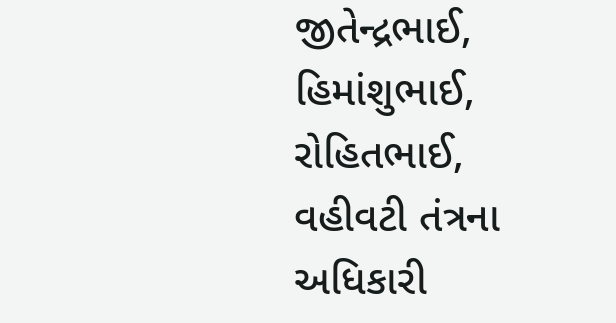જીતેન્દ્રભાઈ, હિમાંશુભાઈ, રોહિતભાઈ, વહીવટી તંત્રના અધિકારી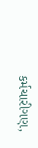કર્મચારીગણ,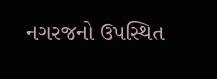નગરજનો ઉપસ્થિત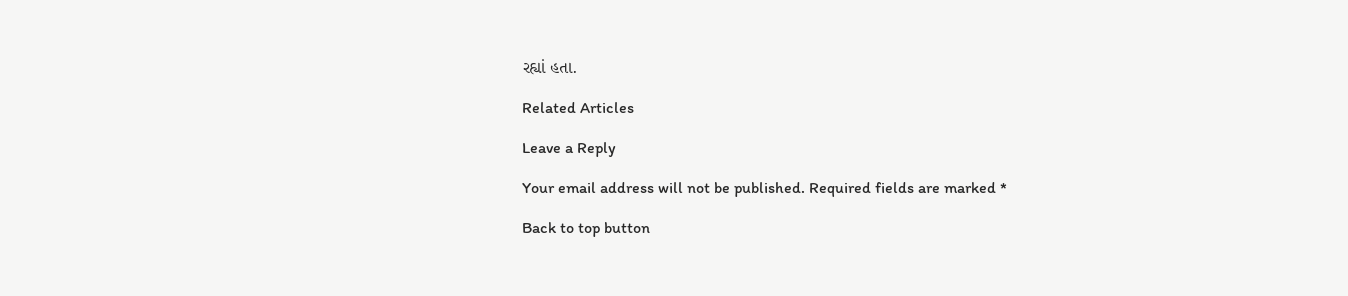રહ્યાં હતા.

Related Articles

Leave a Reply

Your email address will not be published. Required fields are marked *

Back to top button